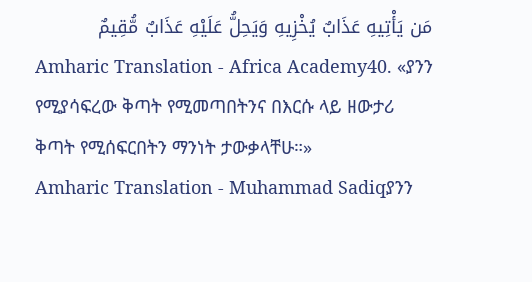مَن يَأْتِيهِ عَذَابٌ يُخْزِيهِ وَيَحِلُّ عَلَيْهِ عَذَابٌ مُّقِيمٌ
Amharic Translation - Africa Academy40. «ያንን የሚያሳፍረው ቅጣት የሚመጣበትንና በእርሱ ላይ ዘውታሪ ቅጣት የሚሰፍርበትን ማንነት ታውቃላቸሁ።»
Amharic Translation - Muhammad Sadiqያንን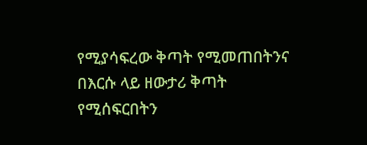የሚያሳፍረው ቅጣት የሚመጠበትንና በእርሱ ላይ ዘውታሪ ቅጣት የሚሰፍርበትን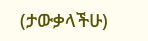(ታውቃላችሁ)